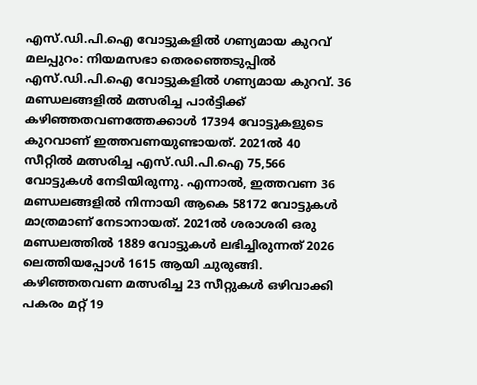എസ്.ഡി.പി.ഐ വോട്ടുകളിൽ ഗണ്യമായ കുറവ്
മലപ്പുറം: നിയമസഭാ തെരഞ്ഞെടുപ്പിൽ എസ്.ഡി.പി.ഐ വോട്ടുകളിൽ ഗണ്യമായ കുറവ്. 36 മണ്ഡലങ്ങളിൽ മത്സരിച്ച പാർട്ടിക്ക് കഴിഞ്ഞതവണത്തേക്കാൾ 17394 വോട്ടുകളുടെ കുറവാണ് ഇത്തവണയുണ്ടായത്. 2021ൽ 40 സീറ്റിൽ മത്സരിച്ച എസ്.ഡി.പി.ഐ 75,566 വോട്ടുകൾ നേടിയിരുന്നു. എന്നാൽ, ഇത്തവണ 36 മണ്ഡലങ്ങളിൽ നിന്നായി ആകെ 58172 വോട്ടുകൾ മാത്രമാണ് നേടാനായത്. 2021ൽ ശരാശരി ഒരു മണ്ഡലത്തിൽ 1889 വോട്ടുകൾ ലഭിച്ചിരുന്നത് 2026 ലെത്തിയപ്പോൾ 1615 ആയി ചുരുങ്ങി.
കഴിഞ്ഞതവണ മത്സരിച്ച 23 സീറ്റുകൾ ഒഴിവാക്കി പകരം മറ്റ് 19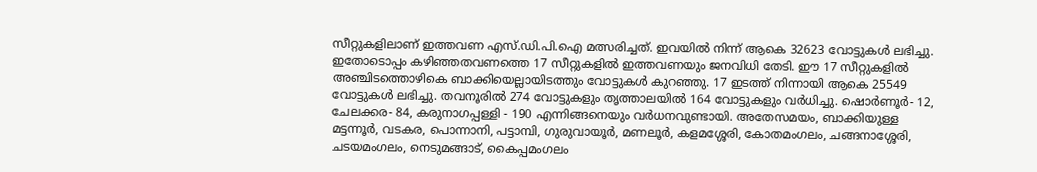സീറ്റുകളിലാണ് ഇത്തവണ എസ്.ഡി.പി.ഐ മത്സരിച്ചത്. ഇവയിൽ നിന്ന് ആകെ 32623 വോട്ടുകൾ ലഭിച്ചു. ഇതോടൊപ്പം കഴിഞ്ഞതവണത്തെ 17 സീറ്റുകളിൽ ഇത്തവണയും ജനവിധി തേടി. ഈ 17 സീറ്റുകളിൽ അഞ്ചിടത്തൊഴികെ ബാക്കിയെല്ലായിടത്തും വോട്ടുകൾ കുറഞ്ഞു. 17 ഇടത്ത് നിന്നായി ആകെ 25549 വോട്ടുകൾ ലഭിച്ചു. തവനൂരിൽ 274 വോട്ടുകളും തൃത്താലയിൽ 164 വോട്ടുകളും വർധിച്ചു. ഷൊർണൂർ- 12, ചേലക്കര- 84, കരുനാഗപ്പള്ളി - 190 എന്നിങ്ങനെയും വർധനവുണ്ടായി. അതേസമയം, ബാക്കിയുള്ള മട്ടന്നൂർ, വടകര, പൊന്നാനി, പട്ടാമ്പി, ഗുരുവായൂർ, മണലൂർ, കളമശ്ശേരി, കോതമംഗലം, ചങ്ങനാശ്ശേരി, ചടയമംഗലം, നെടുമങ്ങാട്, കൈപ്പമംഗലം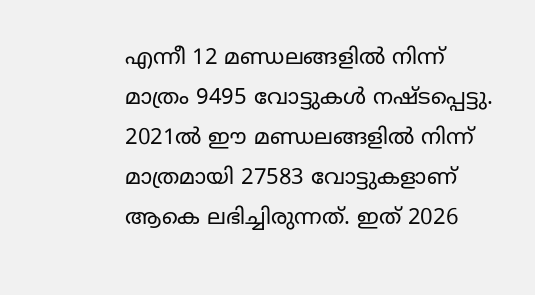എന്നീ 12 മണ്ഡലങ്ങളിൽ നിന്ന് മാത്രം 9495 വോട്ടുകൾ നഷ്ടപ്പെട്ടു. 2021ൽ ഈ മണ്ഡലങ്ങളിൽ നിന്ന് മാത്രമായി 27583 വോട്ടുകളാണ് ആകെ ലഭിച്ചിരുന്നത്. ഇത് 2026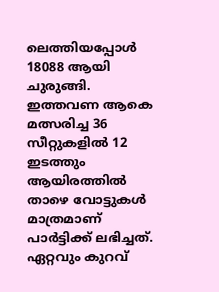ലെത്തിയപ്പോൾ 18088 ആയി ചുരുങ്ങി.
ഇത്തവണ ആകെ മത്സരിച്ച 36 സീറ്റുകളിൽ 12 ഇടത്തും ആയിരത്തിൽ താഴെ വോട്ടുകൾ മാത്രമാണ് പാർട്ടിക്ക് ലഭിച്ചത്. ഏറ്റവും കുറവ്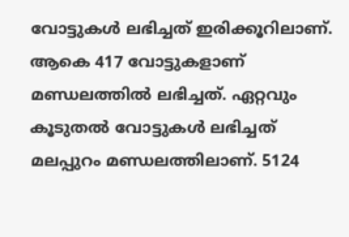വോട്ടുകൾ ലഭിച്ചത് ഇരിക്കൂറിലാണ്. ആകെ 417 വോട്ടുകളാണ് മണ്ഡലത്തിൽ ലഭിച്ചത്. ഏറ്റവും കൂടുതൽ വോട്ടുകൾ ലഭിച്ചത് മലപ്പുറം മണ്ഡലത്തിലാണ്. 5124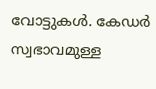വോട്ടുകൾ. കേഡർ സ്വഭാവമുള്ള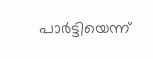പാർട്ടിയെന്ന്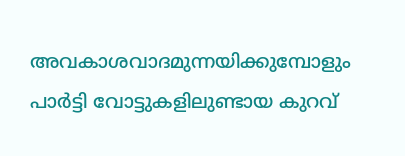അവകാശവാദമുന്നയിക്കുമ്പോളും പാർട്ടി വോട്ടുകളിലുണ്ടായ കുറവ്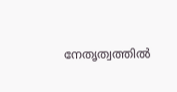നേതൃത്വത്തിൽ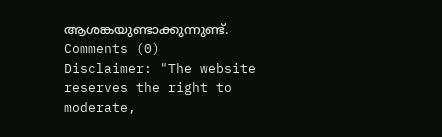ആശങ്കയുണ്ടാക്കുന്നുണ്ട്.
Comments (0)
Disclaimer: "The website reserves the right to moderate,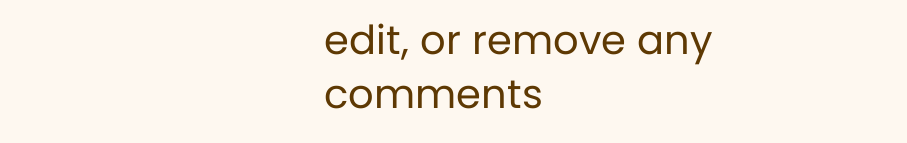edit, or remove any comments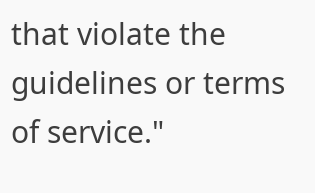that violate the guidelines or terms of service."